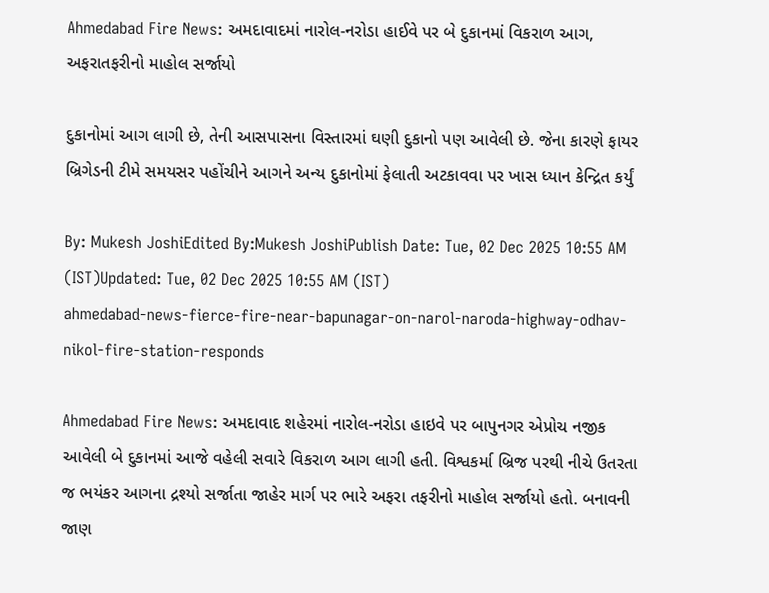Ahmedabad Fire News: અમદાવાદમાં નારોલ-નરોડા હાઈવે પર બે દુકાનમાં વિકરાળ આગ, અફરાતફરીનો માહોલ સર્જાયો

દુકાનોમાં આગ લાગી છે, તેની આસપાસના વિસ્તારમાં ઘણી દુકાનો પણ આવેલી છે. જેના કારણે ફાયર બ્રિગેડની ટીમે સમયસર પહોંચીને આગને અન્ય દુકાનોમાં ફેલાતી અટકાવવા પર ખાસ ધ્યાન કેન્દ્રિત કર્યું

By: Mukesh JoshiEdited By:Mukesh JoshiPublish Date: Tue, 02 Dec 2025 10:55 AM (IST)Updated: Tue, 02 Dec 2025 10:55 AM (IST)
ahmedabad-news-fierce-fire-near-bapunagar-on-narol-naroda-highway-odhav-nikol-fire-station-responds

Ahmedabad Fire News: અમદાવાદ શહેરમાં નારોલ-નરોડા હાઇવે પર બાપુનગર એપ્રોચ નજીક આવેલી બે દુકાનમાં આજે વહેલી સવારે વિકરાળ આગ લાગી હતી. વિશ્વકર્મા બ્રિજ પરથી નીચે ઉતરતા જ ભયંકર આગના દ્રશ્યો સર્જાતા જાહેર માર્ગ પર ભારે અફરા તફરીનો માહોલ સર્જાયો હતો. બનાવની જાણ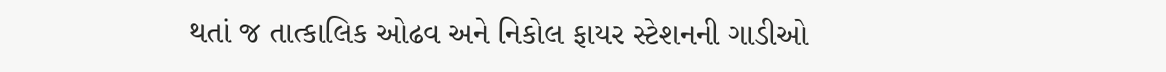થતાં જ તાત્કાલિક ઓઢવ અને નિકોલ ફાયર સ્ટેશનની ગાડીઓ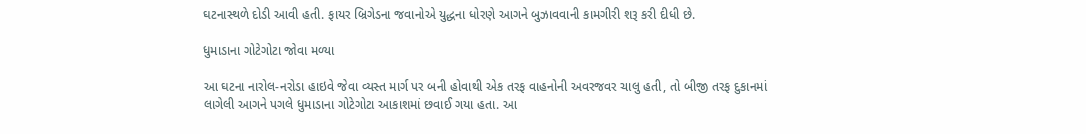ઘટનાસ્થળે દોડી આવી હતી. ફાયર બ્રિગેડના જવાનોએ યુદ્ધના ધોરણે આગને બુઝાવવાની કામગીરી શરૂ કરી દીધી છે.

ધુમાડાના ગોટેગોટા જોવા મળ્યા

આ ઘટના નારોલ-નરોડા હાઇવે જેવા વ્યસ્ત માર્ગ પર બની હોવાથી એક તરફ વાહનોની અવરજવર ચાલુ હતી, તો બીજી તરફ દુકાનમાં લાગેલી આગને પગલે ધુમાડાના ગોટેગોટા આકાશમાં છવાઈ ગયા હતા. આ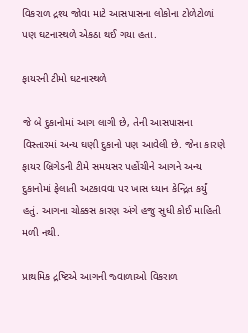વિકરાળ દ્રશ્ય જોવા માટે આસપાસના લોકોના ટોળેટોળાં પણ ઘટનાસ્થળે એકઠા થઈ ગયા હતા.

ફાયરની ટીમો ઘટનાસ્થળે

જે બે દુકાનોમાં આગ લાગી છે, તેની આસપાસના વિસ્તારમાં અન્ય ઘણી દુકાનો પણ આવેલી છે. જેના કારણે ફાયર બ્રિગેડની ટીમે સમયસર પહોંચીને આગને અન્ય દુકાનોમાં ફેલાતી અટકાવવા પર ખાસ ધ્યાન કેન્દ્રિત કર્યું હતું. આગના ચોક્કસ કારણ અંગે હજુ સુધી કોઈ માહિતી મળી નથી.

પ્રાથમિક દ્રષ્ટિએ આગની જ્વાળાઓ વિકરાળ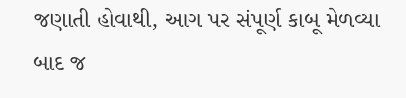જણાતી હોવાથી, આગ પર સંપૂર્ણ કાબૂ મેળવ્યા બાદ જ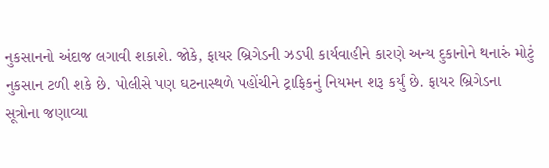નુકસાનનો અંદાજ લગાવી શકાશે. જોકે, ફાયર બ્રિગેડની ઝડપી કાર્યવાહીને કારણે અન્ય દુકાનોને થનારું મોટું નુકસાન ટળી શકે છે. પોલીસે પણ ઘટનાસ્થળે પહોંચીને ટ્રાફિકનું નિયમન શરૂ કર્યું છે. ફાયર બ્રિગેડના સૂત્રોના જણાવ્યા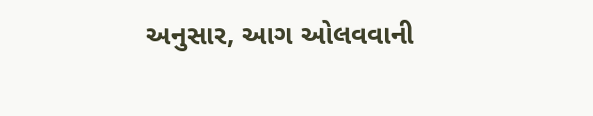અનુસાર, આગ ઓલવવાની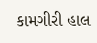કામગીરી હાલ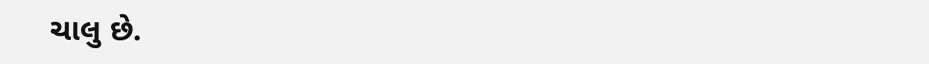ચાલુ છે.